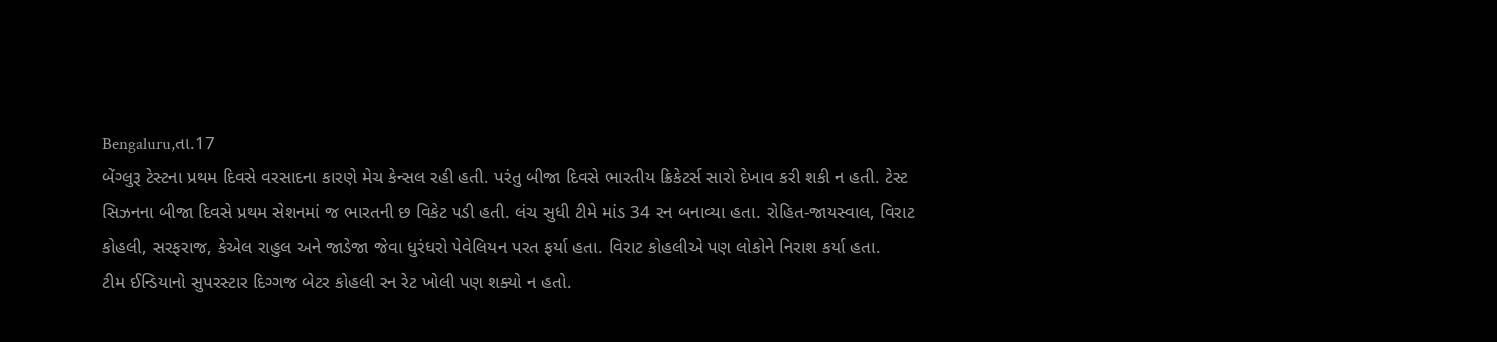Bengaluru,તા.17
બેંગ્લુરૂ ટેસ્ટના પ્રથમ દિવસે વરસાદના કારણે મેચ કેન્સલ રહી હતી. પરંતુ બીજા દિવસે ભારતીય ક્રિકેટર્સ સારો દેખાવ કરી શકી ન હતી. ટેસ્ટ સિઝનના બીજા દિવસે પ્રથમ સેશનમાં જ ભારતની છ વિકેટ પડી હતી. લંચ સુધી ટીમે માંડ 34 રન બનાવ્યા હતા. રોહિત-જાયસ્વાલ, વિરાટ કોહલી, સરફરાજ, કેએલ રાહુલ અને જાડેજા જેવા ધુરંધરો પેવેલિયન પરત ફર્યા હતા. વિરાટ કોહલીએ પણ લોકોને નિરાશ કર્યા હતા.
ટીમ ઈન્ડિયાનો સુપરસ્ટાર દિગ્ગજ બેટર કોહલી રન રેટ ખોલી પણ શક્યો ન હતો.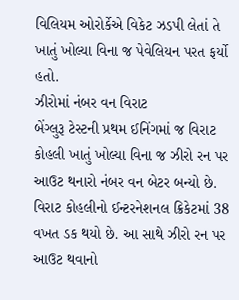વિલિયમ ઓરોર્કેએ વિકેટ ઝડપી લેતાં તે ખાતું ખોલ્યા વિના જ પેવેલિયન પરત ફર્યો હતો.
ઝીરોમાં નંબર વન વિરાટ
બેંગ્લુરૂ ટેસ્ટની પ્રથમ ઈનિંગમાં જ વિરાટ કોહલી ખાતું ખોલ્યા વિના જ ઝીરો રન પર આઉટ થનારો નંબર વન બેટર બન્યો છે. વિરાટ કોહલીનો ઈન્ટરનેશનલ ક્રિકેટમાં 38 વખત ડક થયો છે. આ સાથે ઝીરો રન પર આઉટ થવાનો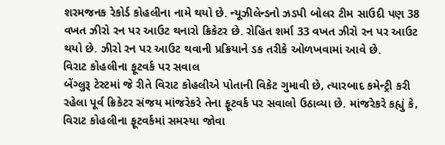શરમજનક રેકોર્ડ કોહલીના નામે થયો છે. ન્યૂઝીલેન્ડનો ઝડપી બોલર ટીમ સાઉદી પણ 38 વખત ઝીરો રન પર આઉટ થનારો ક્રિકેટર છે. રોહિત શર્મા 33 વખત ઝીરો રન પર આઉટ થયો છે. ઝીરો રન પર આઉટ થવાની પ્રક્રિયાને ડક તરીકે ઓળખવામાં આવે છે.
વિરાટ કોહલીના ફૂટવર્ક પર સવાલ
બેંગ્લુરૂ ટેસ્ટમાં જે રીતે વિરાટ કોહલીએ પોતાની વિકેટ ગુમાવી છે, ત્યારબાદ કમેન્ટ્રી કરી રહેલા પૂર્વ ક્રિકેટર સંજય માંજરેકરે તેના ફૂટવર્ક પર સવાલો ઉઠાવ્યા છે. માંજરેકરે કહ્યું કે, વિરાટ કોહલીના ફૂટવર્કમાં સમસ્યા જોવા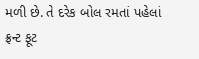મળી છે. તે દરેક બોલ રમતાં પહેલાં ફ્રન્ટ ફૂટ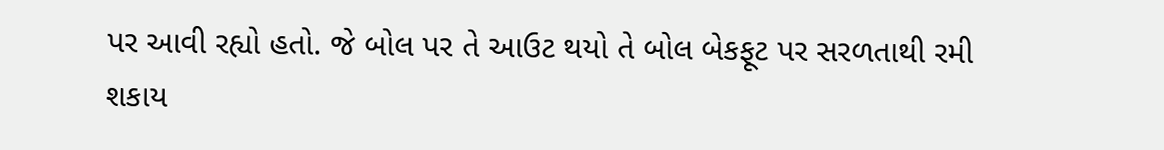પર આવી રહ્યો હતો. જે બોલ પર તે આઉટ થયો તે બોલ બેકફૂટ પર સરળતાથી રમી શકાય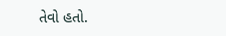તેવો હતો.